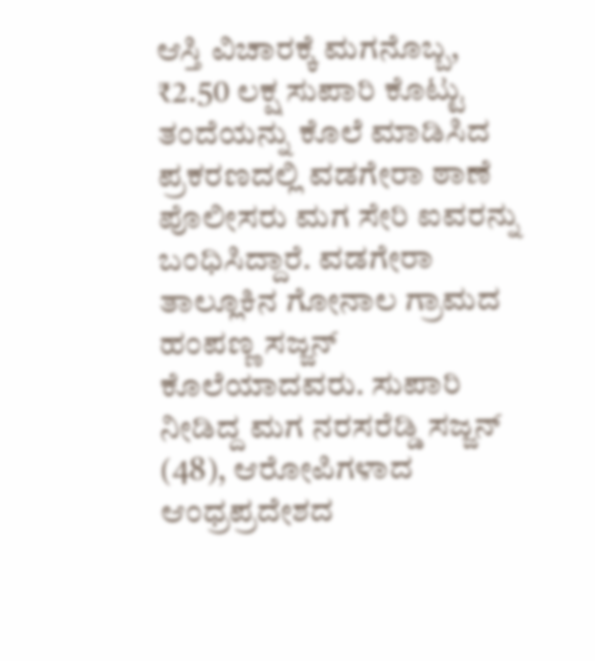ಆಸ್ತಿ ವಿಚಾರಕ್ಕೆ ಮಗನೊಬ್ಬ, ₹2.50 ಲಕ್ಷ ಸುಪಾರಿ ಕೊಟ್ಟು ತಂದೆಯನ್ನು ಕೊಲೆ ಮಾಡಿಸಿದ ಪ್ರಕರಣದಲ್ಲಿ ವಡಗೇರಾ ಠಾಣೆ ಪೊಲೀಸರು ಮಗ ಸೇರಿ ಐವರನ್ನು ಬಂಧಿಸಿದ್ದಾರೆ. ವಡಗೇರಾ ತಾಲ್ಲೂಕಿನ ಗೋನಾಲ ಗ್ರಾಮದ ಹಂಪಣ್ಣ ಸಜ್ಜನ್ ಕೊಲೆಯಾದವರು. ಸುಪಾರಿ ನೀಡಿದ್ದ ಮಗ ನರಸರೆಡ್ಡಿ ಸಜ್ಜನ್ (48), ಆರೋಪಿಗಳಾದ ಆಂಧ್ರಪ್ರದೇಶದ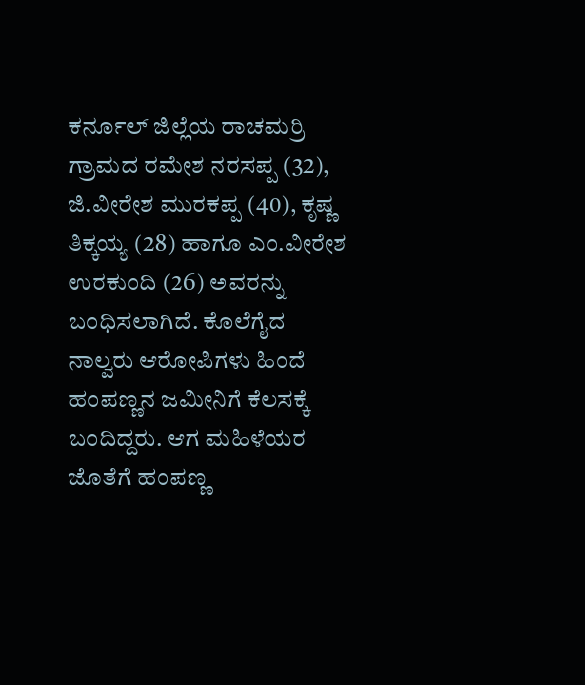ಕರ್ನೂಲ್ ಜಿಲ್ಲೆಯ ರಾಚಮರ್ರಿ ಗ್ರಾಮದ ರಮೇಶ ನರಸಪ್ಪ (32), ಜಿ.ವೀರೇಶ ಮುರಕಪ್ಪ (40), ಕೃಷ್ಣ ತಿಕ್ಕಯ್ಯ (28) ಹಾಗೂ ಎಂ.ವೀರೇಶ ಉರಕುಂದಿ (26) ಅವರನ್ನು ಬಂಧಿಸಲಾಗಿದೆ. ಕೊಲೆಗೈದ ನಾಲ್ವರು ಆರೋಪಿಗಳು ಹಿಂದೆ ಹಂಪಣ್ಣನ ಜಮೀನಿಗೆ ಕೆಲಸಕ್ಕೆ ಬಂದಿದ್ದರು. ಆಗ ಮಹಿಳೆಯರ ಜೊತೆಗೆ ಹಂಪಣ್ಣ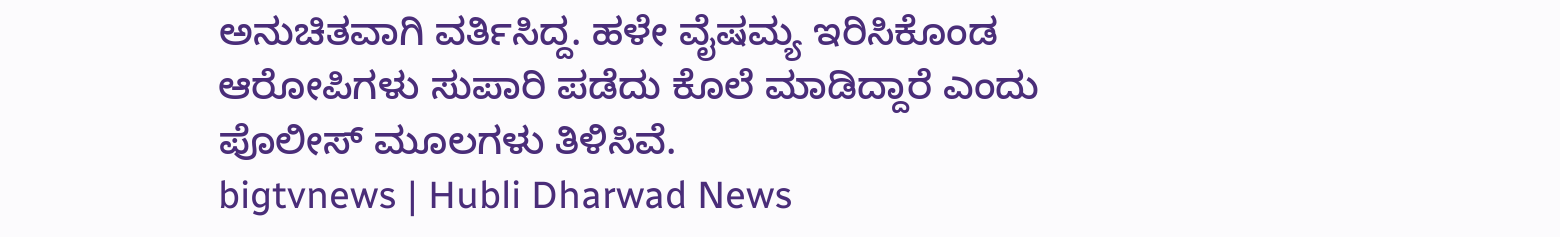ಅನುಚಿತವಾಗಿ ವರ್ತಿಸಿದ್ದ. ಹಳೇ ವೈಷಮ್ಯ ಇರಿಸಿಕೊಂಡ ಆರೋಪಿಗಳು ಸುಪಾರಿ ಪಡೆದು ಕೊಲೆ ಮಾಡಿದ್ದಾರೆ ಎಂದು ಪೊಲೀಸ್ ಮೂಲಗಳು ತಿಳಿಸಿವೆ.
bigtvnews | Hubli Dharwad News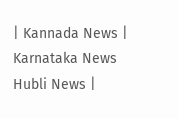| Kannada News | Karnataka News Hubli News |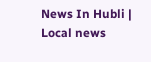News In Hubli | Local news